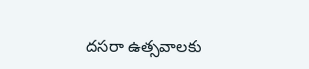దసరా ఉత్సవాలకు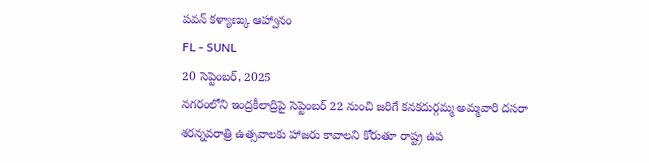పవన్ కళ్యాణ్కు ఆహ్వానం
FL - SUNL
20 సెప్టెంబర్, 2025
నగరంలోని ఇంద్రకీలాద్రిపై సెప్టెంబర్ 22 నుంచి జరిగే కనకదుర్గమ్మ అమ్మవారి దసరా శరన్నవరాత్రి ఉత్సవాలకు హాజరు కావాలని కోరుతూ రాష్ట్ర ఉప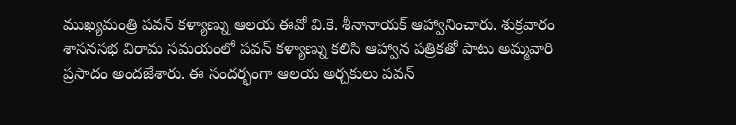ముఖ్యమంత్రి పవన్ కళ్యాణ్ను ఆలయ ఈవో వి.కె. శీనానాయక్ ఆహ్వానించారు. శుక్రవారం శాసనసభ విరామ సమయంలో పవన్ కళ్యాణ్ను కలిసి ఆహ్వాన పత్రికతో పాటు అమ్మవారి ప్రసాదం అందజేశారు. ఈ సందర్భంగా ఆలయ అర్చకులు పవన్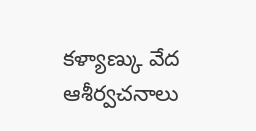కళ్యాణ్కు వేద ఆశీర్వచనాలు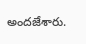అందజేశారు.